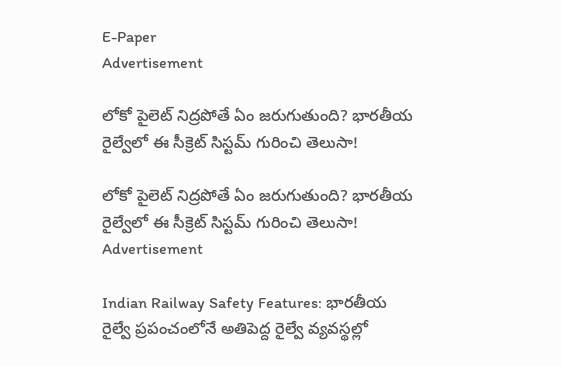E-Paper
Advertisement

లోకో పైలెట్ నిద్రపోతే ఏం జరుగుతుంది? భారతీయ రైల్వేలో ఈ సీక్రెట్ సిస్టమ్ గురించి తెలుసా!

లోకో పైలెట్ నిద్రపోతే ఏం జరుగుతుంది? భారతీయ రైల్వేలో ఈ సీక్రెట్ సిస్టమ్ గురించి తెలుసా!
Advertisement

Indian Railway Safety Features: భారతీయ రైల్వే ప్రపంచంలోనే అతిపెద్ద రైల్వే వ్యవస్థల్లో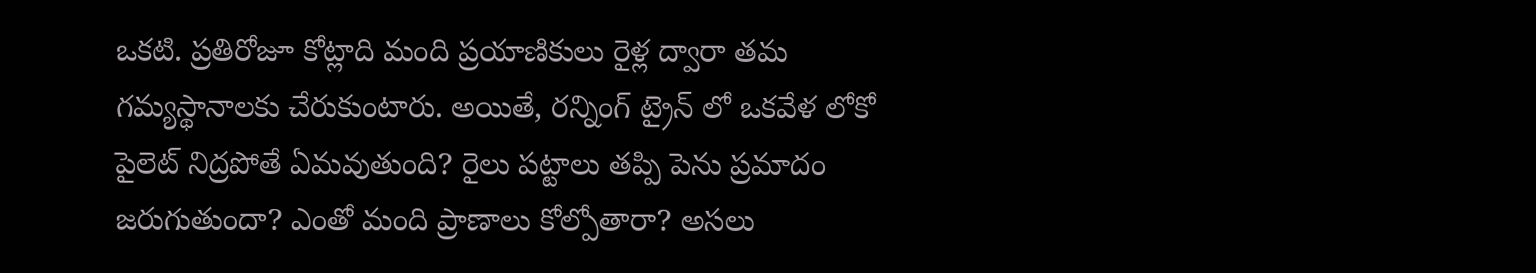ఒకటి. ప్రతిరోజూ కోట్లాది మంది ప్రయాణికులు రైళ్ల ద్వారా తమ గమ్యస్థానాలకు చేరుకుంటారు. అయితే, రన్నింగ్ ట్రైన్ లో ఒకవేళ లోకో పైలెట్ నిద్రపోతే ఏమవుతుంది? రైలు పట్టాలు తప్పి పెను ప్రమాదం జరుగుతుందా? ఎంతో మంది ప్రాణాలు కోల్పోతారా? అసలు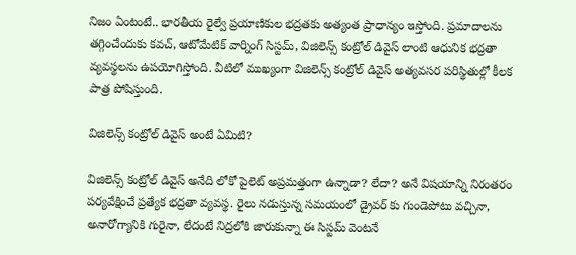నిజం ఏంటంటే.. భారతీయ రైల్వే ప్రయాణికుల భద్రతకు అత్యంత ప్రాధాన్యం ఇస్తోంది. ప్రమాదాలను తగ్గించేందుకు కవచ్, ఆటోమేటిక్ వార్నింగ్ సిస్టమ్, విజిలెన్స్ కంట్రోల్ డివైస్ లాంటి ఆధునిక భద్రతా వ్యవస్థలను ఉపయోగిస్తోంది. వీటిలో ముఖ్యంగా విజిలెన్స్ కంట్రోల్ డివైస్ అత్యవసర పరిస్థితుల్లో కీలక పాత్ర పోషిస్తుంది.

విజిలెన్స్ కంట్రోల్ డివైస్ అంటే ఏమిటి?

విజిలెన్స్ కంట్రోల్ డివైస్ అనేది లోకో పైలెట్ అప్రమత్తంగా ఉన్నాడా? లేదా? అనే విషయాన్ని నిరంతరం పర్యవేక్షించే ప్రత్యేక భద్రతా వ్యవస్థ. రైలు నడుస్తున్న సమయంలో డ్రైవర్‌ కు గుండెపోటు వచ్చినా, అనారోగ్యానికి గురైనా, లేదంటే నిద్రలోకి జారుకున్నా ఈ సిస్టమ్ వెంటనే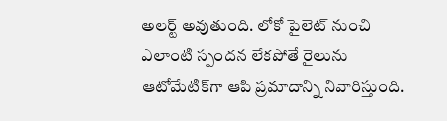అలర్ట్ అవుతుంది. లోకో పైలెట్ నుంచి ఎలాంటి స్పందన లేకపోతే రైలును ఆటోమేటిక్‌గా ఆపి ప్రమాదాన్ని నివారిస్తుంది.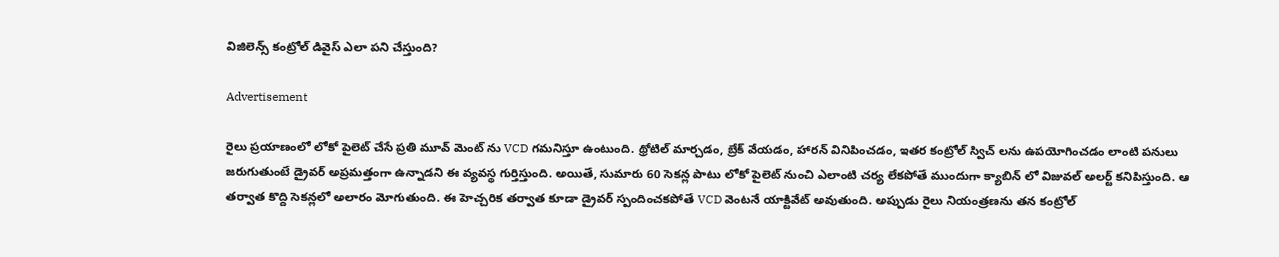విజిలెన్స్ కంట్రోల్ డివైస్ ఎలా పని చేస్తుంది?

Advertisement

రైలు ప్రయాణంలో లోకో పైలెట్ చేసే ప్రతి మూవ్ మెంట్ ను VCD గమనిస్తూ ఉంటుంది. థ్రోటిల్ మార్చడం, బ్రేక్ వేయడం, హారన్ వినిపించడం, ఇతర కంట్రోల్ స్విచ్‌ లను ఉపయోగించడం లాంటి పనులు జరుగుతుంటే డ్రైవర్ అప్రమత్తంగా ఉన్నాడని ఈ వ్యవస్థ గుర్తిస్తుంది. అయితే, సుమారు 60 సెకన్ల పాటు లోకో పైలెట్ నుంచి ఎలాంటి చర్య లేకపోతే ముందుగా క్యాబిన్‌ లో విజువల్ అలర్ట్ కనిపిస్తుంది. ఆ తర్వాత కొద్ది సెకన్లలో అలారం మోగుతుంది. ఈ హెచ్చరిక తర్వాత కూడా డ్రైవర్ స్పందించకపోతే VCD వెంటనే యాక్టివేట్ అవుతుంది. అప్పుడు రైలు నియంత్రణను తన కంట్రోల్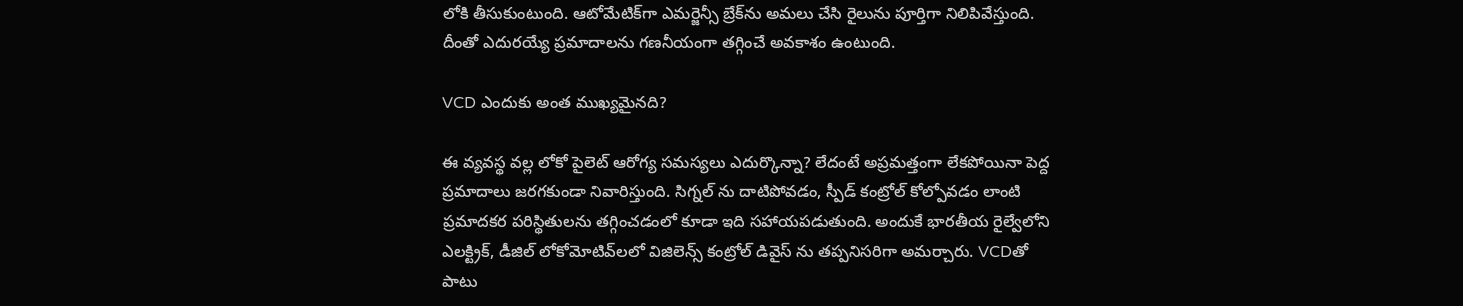లోకి తీసుకుంటుంది. ఆటోమేటిక్‌గా ఎమర్జెన్సీ బ్రేక్‌ను అమలు చేసి రైలును పూర్తిగా నిలిపివేస్తుంది. దీంతో ఎదురయ్యే ప్రమాదాలను గణనీయంగా తగ్గించే అవకాశం ఉంటుంది.

VCD ఎందుకు అంత ముఖ్యమైనది?

ఈ వ్యవస్థ వల్ల లోకో పైలెట్ ఆరోగ్య సమస్యలు ఎదుర్కొన్నా? లేదంటే అప్రమత్తంగా లేకపోయినా పెద్ద ప్రమాదాలు జరగకుండా నివారిస్తుంది. సిగ్నల్‌ ను దాటిపోవడం, స్పీడ్ కంట్రోల్ కోల్పోవడం లాంటి ప్రమాదకర పరిస్థితులను తగ్గించడంలో కూడా ఇది సహాయపడుతుంది. అందుకే భారతీయ రైల్వేలోని ఎలక్ట్రిక్, డీజిల్ లోకోమోటివ్‌లలో విజిలెన్స్ కంట్రోల్ డివైస్‌ ను తప్పనిసరిగా అమర్చారు. VCDతో పాటు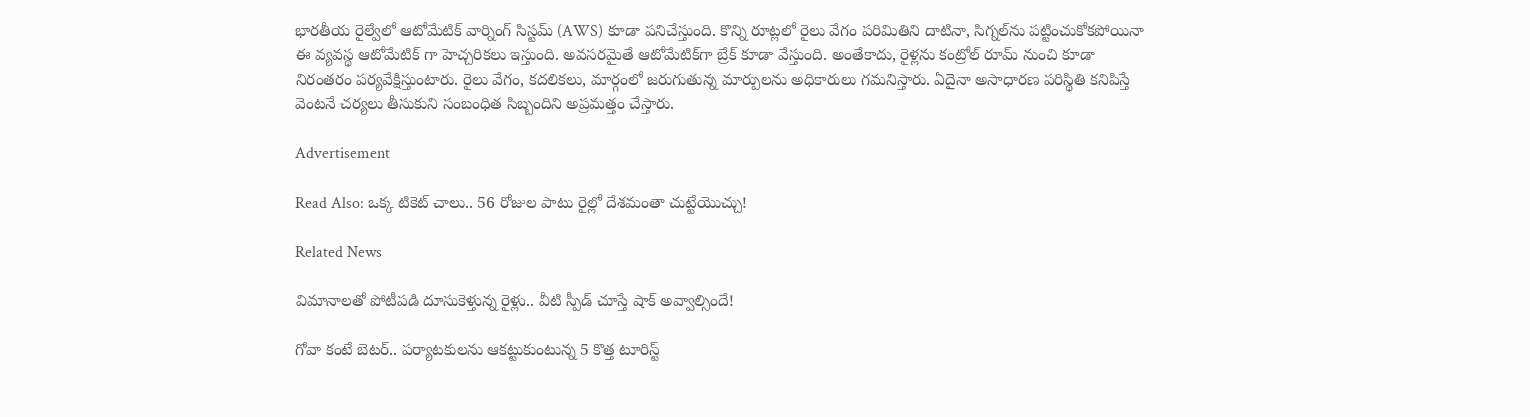భారతీయ రైల్వేలో ఆటోమేటిక్ వార్నింగ్ సిస్టమ్ (AWS) కూడా పనిచేస్తుంది. కొన్ని రూట్లలో రైలు వేగం పరిమితిని దాటినా, సిగ్నల్‌ను పట్టించుకోకపోయినా ఈ వ్యవస్థ ఆటోమేటిక్ గా హెచ్చరికలు ఇస్తుంది. అవసరమైతే ఆటోమేటిక్‌గా బ్రేక్ కూడా వేస్తుంది. అంతేకాదు, రైళ్లను కంట్రోల్ రూమ్ నుంచి కూడా నిరంతరం పర్యవేక్షిస్తుంటారు. రైలు వేగం, కదలికలు, మార్గంలో జరుగుతున్న మార్పులను అధికారులు గమనిస్తారు. ఏదైనా అసాధారణ పరిస్థితి కనిపిస్తే వెంటనే చర్యలు తీసుకుని సంబంధిత సిబ్బందిని అప్రమత్తం చేస్తారు.

Advertisement

Read Also: ఒక్క టికెట్ చాలు.. 56 రోజుల పాటు రైల్లో దేశమంతా చుట్టేయొచ్చు!

Related News

విమానాలతో పోటీపడి దూసుకెళ్తున్న రైళ్లు.. వీటి స్పీడ్ చూస్తే షాక్ అవ్వాల్సిందే!

గోవా కంటే బెటర్.. పర్యాటకులను ఆకట్టుకుంటున్న 5 కొత్త టూరిస్ట్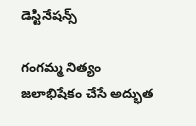డెస్టినేషన్స్

గంగమ్మ నిత్యం జలాభిషేకం చేసే అద్భుత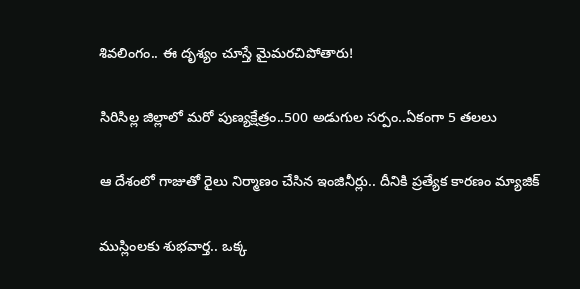శివలింగం.. ఈ దృశ్యం చూస్తే మైమరచిపోతారు!

సిరిసిల్ల జిల్లాలో మ‌రో పుణ్య‌క్షేత్రం..500 అడుగుల స‌ర్పం..ఏకంగా 5 త‌ల‌లు

ఆ దేశంలో గాజుతో రైలు నిర్మాణం చేసిన ఇంజినీర్లు.. దీనికి ప్రత్యేక కారణం మ్యాజిక్

ముస్లింలకు శుభవార్త.. ఒక్క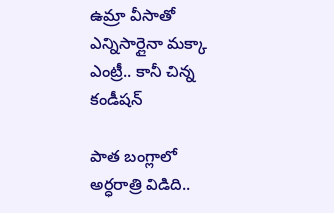ఉమ్రా వీసాతో ఎన్నిసార్లైనా మక్కా ఎంట్రీ.. కానీ చిన్న కండీషన్

పాత బంగ్లాలో అర్ధరాత్రి విడిది..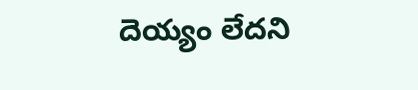దెయ్యం లేదని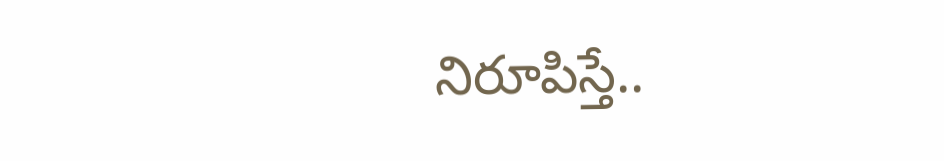నిరూపిస్తే..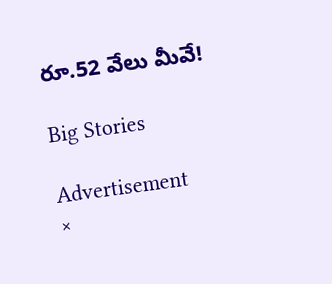రూ.52 వేలు మీవే!

Big Stories

Advertisement
×